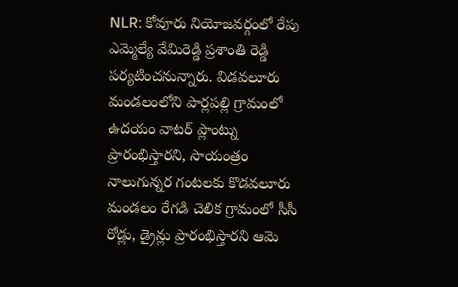NLR: కోవూరు నియోజవర్గంలో రేపు ఎమ్మెల్యే వేమిరెడ్డి ప్రశాంతి రెడ్డి పర్యటించనున్నారు. విడవలూరు మండలంలోని పార్లపల్లి గ్రామంలో ఉదయం వాటర్ ప్లాంట్ను ప్రారంభిస్తారని, సాయంత్రం నాలుగున్నర గంటలకు కొడవలూరు మండలం రేగడి చెలిక గ్రామంలో సీసీ రోడ్లు, డ్రైన్లు ప్రారంభిస్తారని ఆమె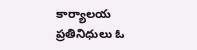కార్యాలయ ప్రతినిధులు ఓ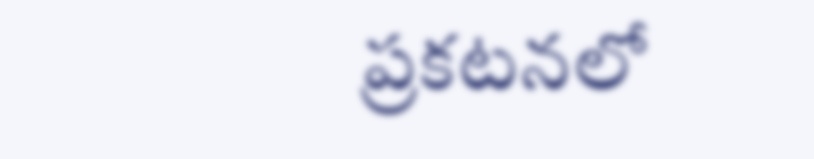ప్రకటనలో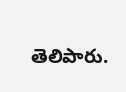తెలిపారు.